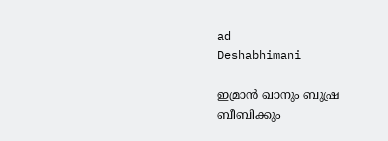ad
Deshabhimani

ഇമ്രാൻ ഖാനും ബുഷ്ര ബീബിക്കും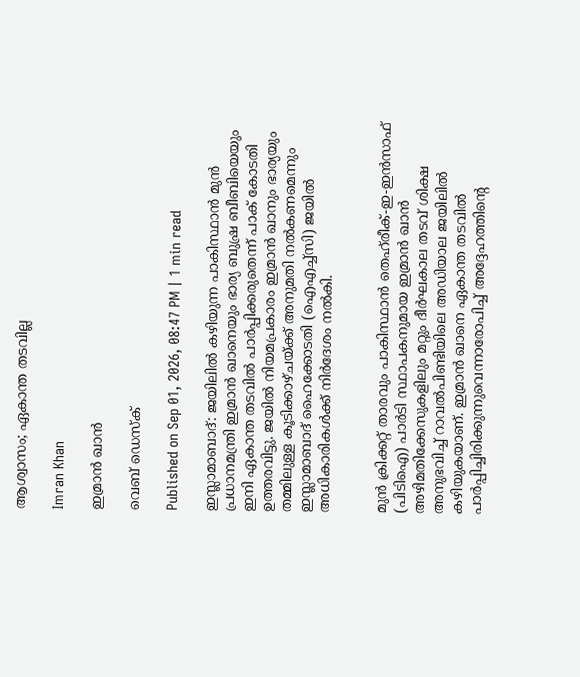ആശ്വാസം; ഏകാന്ത തടവില്ല

Imran Khan

ഇമ്രാൻ ഖാൻ

വെബ് ഡെസ്ക്

Published on Sep 01, 2026, 08:47 PM | 1 min read

ഇസ്ലാമാബാദ്: ജയിലിൽ കഴിയുന്ന പാകിസ്ഥാൻ മുൻ പ്രധാനമന്ത്രി ഇമ്രാൻ ഖാനെയും ഭാര്യ ബുഷ്ര ബീബിയെയും ഇനി ഏകാന്ത തടവിൽ പാർപ്പിക്കരുതെന്ന് പാക് കോടതി ഉത്തരവിട്ടു. ജയിൽ നിയമപ്രകാരം ഇമ്രാൻ ഖാനും ഭാര്യയും തമ്മിലുള്ള കൂടിക്കാഴ്ചയ്ക്ക് അനുമതി നൽകണമെന്നും ഇസ്ലാമാബാദ് ഹൈക്കോടതി (ഐഎച്ച്സി) ജയിൽ അധികാരികൾക്ക് നിർദേശം നൽകി.


മുൻ ക്രിക്കറ്റ് താരവും പാകിസ്ഥാൻ തെഹ്‌രീക്-ഇ-ഇൻസാഫ് (പിടിഐ) പാർടി സ്ഥാപകനുമായ ഇമ്രാൻ ഖാൻ അഴിമതിക്കേസുകളിലും മറ്റും ദീർഘകാല തടവ് ശിക്ഷ അനുഭവിച്ച് റാവൽപിണ്ടിയിലെ അഡിയാല ജയിലിൽ കഴിയുകയാണ്. ഇമ്രാൻ ഖാനെ ഏകാന്ത തടവിൽ പാർപ്പിച്ചിരിക്കുന്നുവെന്നാരോപിച്ച് അദ്ദേഹത്തിന്റെ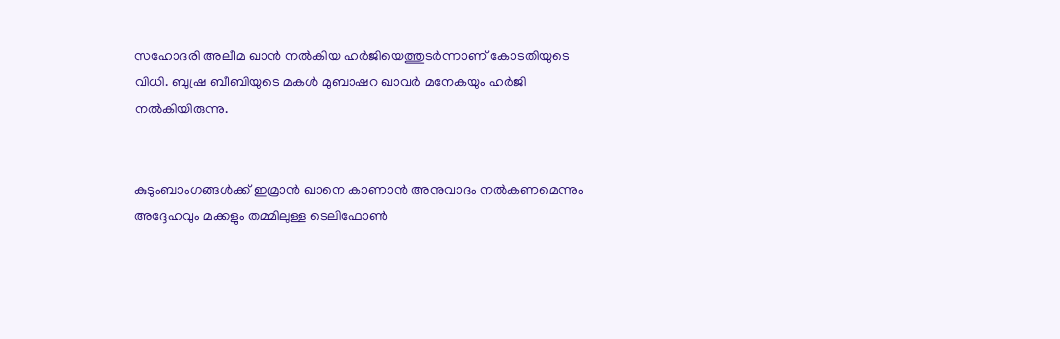സഹോദരി അലീമ ഖാൻ നൽകിയ ഹർജിയെത്തുടർന്നാണ് കോടതിയുടെ വിധി. ബുഷ്ര ബീബിയുടെ മകൾ മുബാഷറ ഖാവർ മനേകയും ഹർജി നൽകിയിരുന്നു.


കുടുംബാംഗങ്ങൾക്ക് ഇമ്രാൻ ഖാനെ കാണാൻ അനുവാദം നൽകണമെന്നും അദ്ദേഹവും മക്കളും തമ്മിലുള്ള ടെലിഫോൺ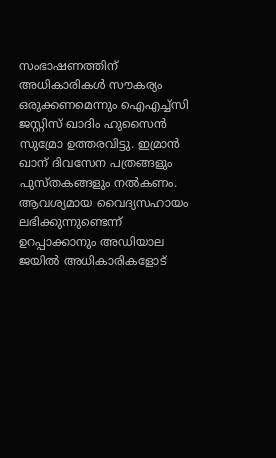സംഭാഷണത്തിന് അധികാരികൾ സൗകര്യം ഒരുക്കണമെന്നും ഐഎച്ച്സി ജസ്റ്റിസ് ഖാദിം ഹുസൈൻ സുമ്രോ ഉത്തരവിട്ടു. ഇമ്രാൻ ഖാന് ദിവസേന പത്രങ്ങളും പുസ്തകങ്ങളും നൽകണം. ആവശ്യമായ വൈദ്യസഹായം ലഭിക്കുന്നുണ്ടെന്ന് ഉറപ്പാക്കാനും അഡിയാല ജയിൽ അധികാരികളോട്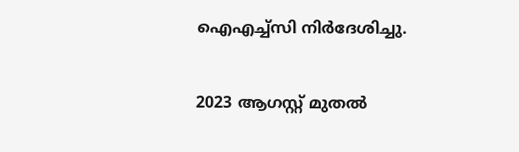ഐഎച്ച്സി നിർദേശിച്ചു.


2023 ആഗസ്റ്റ് മുതൽ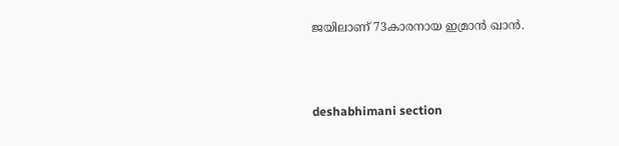ജയിലാണ് 73കാരനായ ഇമ്രാൻ ഖാൻ.



deshabhimani section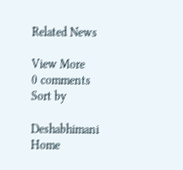Related News

View More
0 comments
Sort by

Deshabhimani
Home